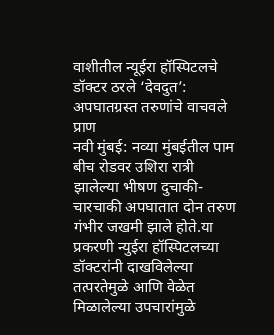वाशीतील न्यूईरा हॉस्पिटलचे डॉक्टर ठरले ‘देवदुत’: अपघातग्रस्त तरुणांचे वाचवले प्राण
नवी मुंबई: नव्या मुंबईतील पाम बीच रोडवर उशिरा रात्री झालेल्या भीषण दुचाकी-चारचाकी अपघातात दोन तरुण गंभीर जखमी झाले होते.या प्रकरणी न्युईरा हॉस्पिटलच्या डॉक्टरांनी दाखविलेल्या तत्परतेमुळे आणि वेळेत मिळालेल्या उपचारांमुळे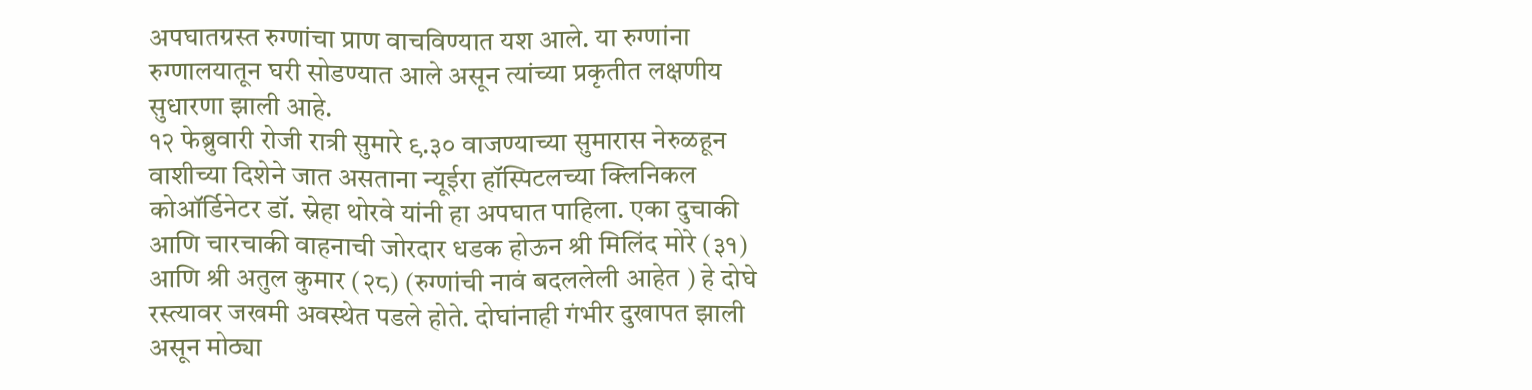अपघातग्रस्त रुग्णांचा प्राण वाचविण्यात यश आले. या रुग्णांना रुग्णालयातून घरी सोडण्यात आले असून त्यांच्या प्रकृतीत लक्षणीय सुधारणा झाली आहे.
१२ फेब्रुवारी रोजी रात्री सुमारे ९.३० वाजण्याच्या सुमारास नेरुळहून वाशीच्या दिशेने जात असताना न्यूईरा हॉस्पिटलच्या क्लिनिकल कोऑर्डिनेटर डॉ. स्नेहा थोरवे यांनी हा अपघात पाहिला. एका दुचाकी आणि चारचाकी वाहनाची जोरदार धडक होऊन श्री मिलिंद मोरे (३१) आणि श्री अतुल कुमार (२८) (रुग्णांची नावं बदललेली आहेत ) हे दोघे रस्त्यावर जखमी अवस्थेत पडले होते. दोघांनाही गंभीर दुखापत झाली असून मोठ्या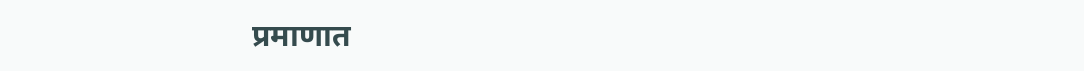प्रमाणात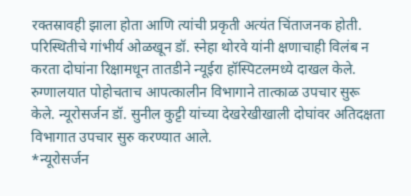रक्तस्रावही झाला होता आणि त्यांची प्रकृती अत्यंत चिंताजनक होती.
परिस्थितीचे गांभीर्य ओळखून डॉ. स्नेहा थोरवे यांनी क्षणाचाही विलंब न करता दोघांना रिक्षामधून तातडीने न्यूईरा हॉस्पिटलमध्ये दाखल केले. रुग्णालयात पोहोचताच आपत्कालीन विभागाने तात्काळ उपचार सुरू केले. न्यूरोसर्जन डॉ. सुनील कुट्टी यांच्या देखरेखीखाली दोघांवर अतिदक्षता विभागात उपचार सुरु करण्यात आले.
*न्यूरोसर्जन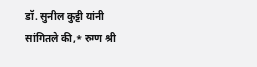डॉ. सुनील कुट्टी यांनी सांगितले की,* रुग्ण श्री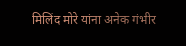मिलिंद मोरे यांना अनेक गंभीर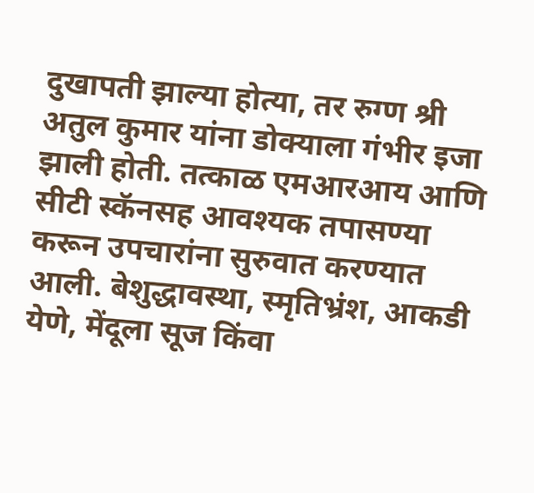दुखापती झाल्या होत्या, तर रुग्ण श्री अतुल कुमार यांना डोक्याला गंभीर इजा झाली होती. तत्काळ एमआरआय आणि सीटी स्कॅनसह आवश्यक तपासण्या करून उपचारांना सुरुवात करण्यात आली. बेशुद्धावस्था, स्मृतिभ्रंश, आकडी येणे, मेंदूला सूज किंवा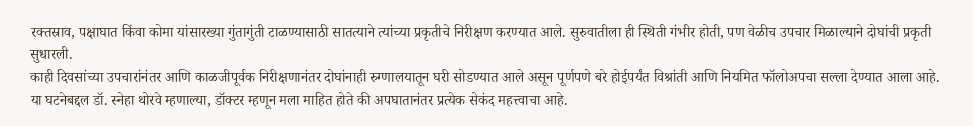रक्तस्राव, पक्षाघात किंवा कोमा यांसारख्या गुंतागुंती टाळण्यासाठी सातत्याने त्यांच्या प्रकृतीचे निरीक्षण करण्यात आले. सुरुवातीला ही स्थिती गंभीर होती, पण वेळीच उपचार मिळाल्याने दोघांची प्रकृती सुधारली.
काही दिवसांच्या उपचारांनंतर आणि काळजीपूर्वक निरीक्षणानंतर दोघांनाही रुग्णालयातून घरी सोडण्यात आले असून पूर्णपणे बरे होईपर्यंत विश्रांती आणि नियमित फॉलोअपचा सल्ला देण्यात आला आहे.
या घटनेबद्दल डॉ. स्नेहा थोरवे म्हणाल्या, डॉक्टर म्हणून मला माहित होते की अपघातानंतर प्रत्येक सेकंद महत्त्वाचा आहे.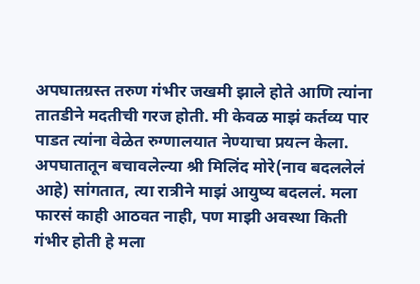अपघातग्रस्त तरुण गंभीर जखमी झाले होते आणि त्यांना तातडीने मदतीची गरज होती. मी केवळ माझं कर्तव्य पार पाडत त्यांना वेळेत रुग्णालयात नेण्याचा प्रयत्न केला.
अपघातातून बचावलेल्या श्री मिलिंद मोरे(नाव बदललेलं आहे) सांगतात, त्या रात्रीने माझं आयुष्य बदललं. मला फारसं काही आठवत नाही, पण माझी अवस्था किती गंभीर होती हे मला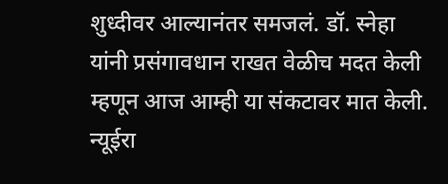शुध्दीवर आल्यानंतर समजलं. डॉ. स्नेहा यांनी प्रसंगावधान राखत वेळीच मदत केली म्हणून आज आम्ही या संकटावर मात केली. न्यूईरा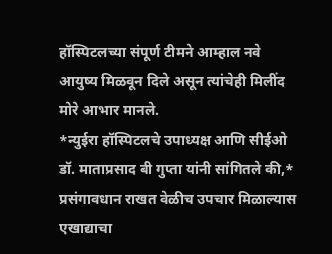हॉस्पिटलच्या संपूर्ण टीमने आम्हाल नवे आयुष्य मिळवून दिले असून त्यांचेही मिलींद मोरे आभार मानले.
*न्युईरा हॉस्पिटलचे उपाध्यक्ष आणि सीईओ डॉ. माताप्रसाद बी गुप्ता यांनी सांगितले की,* प्रसंगावधान राखत वेळीच उपचार मिळाल्यास एखाद्याचा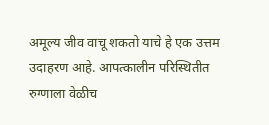अमूल्य जीव वाचू शकतो याचे हे एक उत्तम उदाहरण आहे. आपत्कालीन परिस्थितीत रुग्णाला वेळीच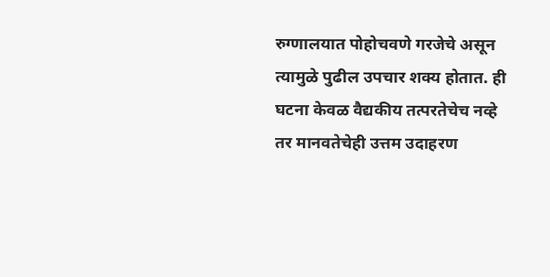रुग्णालयात पोहोचवणे गरजेचे असून त्यामुळे पुढील उपचार शक्य होतात. ही घटना केवळ वैद्यकीय तत्परतेचेच नव्हे तर मानवतेचेही उत्तम उदाहरण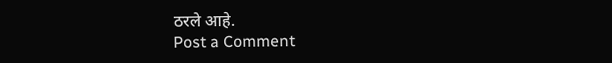ठरले आहे.
Post a Comment